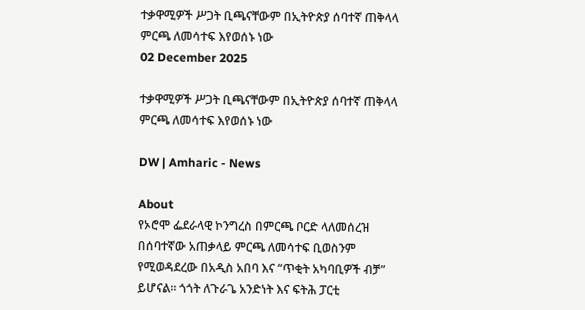ተቃዋሚዎች ሥጋት ቢጫናቸውም በኢትዮጵያ ሰባተኛ ጠቅላላ ምርጫ ለመሳተፍ እየወሰኑ ነው
02 December 2025

ተቃዋሚዎች ሥጋት ቢጫናቸውም በኢትዮጵያ ሰባተኛ ጠቅላላ ምርጫ ለመሳተፍ እየወሰኑ ነው

DW | Amharic - News

About
የኦሮሞ ፌደራላዊ ኮንግረስ በምርጫ ቦርድ ላለመሰረዝ በሰባተኛው አጠቃላይ ምርጫ ለመሳተፍ ቢወስንም የሚወዳደረው በአዲስ አበባ እና “ጥቂት አካባቢዎች ብቻ” ይሆናል። ጎጎት ለጉራጌ አንድነት እና ፍትሕ ፓርቲ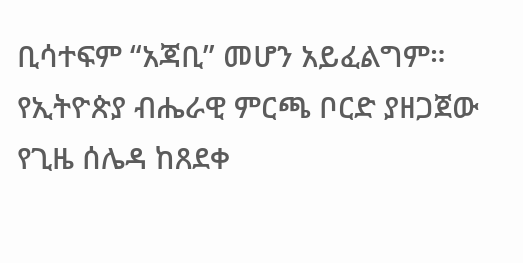ቢሳተፍም “አጃቢ” መሆን አይፈልግም። የኢትዮጵያ ብሔራዊ ምርጫ ቦርድ ያዘጋጀው የጊዜ ሰሌዳ ከጸደቀ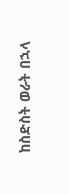ከስድስት ወራት በኋላ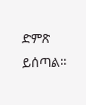ድምጽ ይሰጣል።